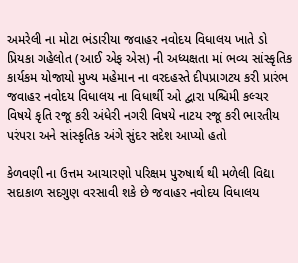અમરેલી ના મોટા ભંડારીયા જવાહર નવોદય વિધાલય ખાતે ડો પ્રિયકા ગહેલોત (આઈ એફ એસ) ની અધ્યક્ષતા માં ભવ્ય સાંસ્કૃતિક કાર્યકમ યોજાયો મુખ્ય મહેમાન ના વરદહસ્તે દીપપ્રાગટય કરી પ્રારંભ જવાહર નવોદય વિધાલય ના વિધાર્થી ઓ દ્વારા પશ્ચિમી કલ્ચર વિષયે કૃતિ રજૂ કરી અંધેરી નગરી વિષયે નાટય રજૂ કરી ભારતીય પરંપરા અને સાંસ્કૃતિક અંગે સુંદર સદેશ આપ્યો હતો

કેળવણી ના ઉત્તમ આચારણો પરિક્ષમ પુરુષાર્થ થી મળેલી વિદ્યા સદાકાળ સદગુણ વરસાવી શકે છે જવાહર નવોદય વિધાલય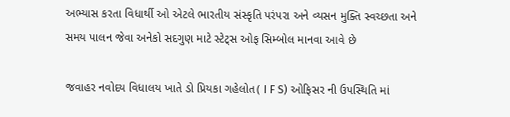અભ્યાસ કરતા વિધાર્થી ઓ એટલે ભારતીય સંસ્કૃતિ પરંપરા અને વ્યસન મુક્તિ સ્વચ્છતા અને સમય પાલન જેવા અનેકો સદગુણ માટે સ્ટેટ્સ ઓફ સિમ્બોલ માનવા આવે છે

જવાહર નવોદય વિધાલય ખાતે ડો પ્રિયકા ગહેલોત( I F S) ઓફિસર ની ઉપસ્થિતિ માં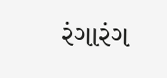રંગારંગ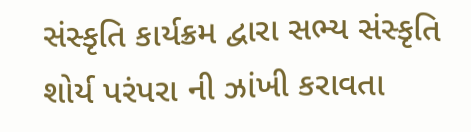સંસ્કૃતિ કાર્યક્રમ દ્વારા સભ્ય સંસ્કૃતિ શોર્ય પરંપરા ની ઝાંખી કરાવતા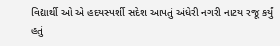વિદ્યાર્થી ઓ એ હદયસ્પર્શી સદેશ આપતું અંધેરી નગરી નાટય રજૂ કર્યું હતું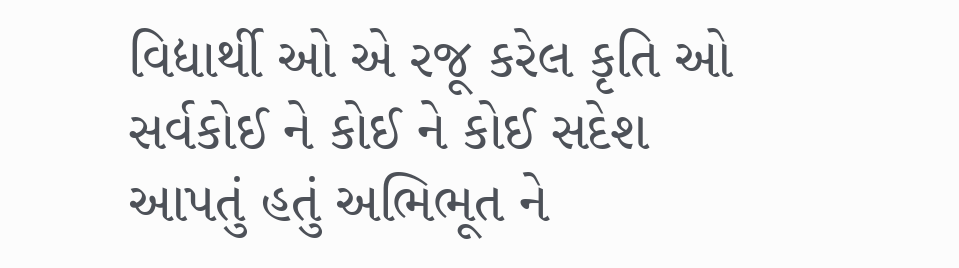વિદ્યાર્થી ઓ એ રજૂ કરેલ કૃતિ ઓ સર્વકોઈ ને કોઈ ને કોઈ સદેશ આપતું હતું અભિભૂત ને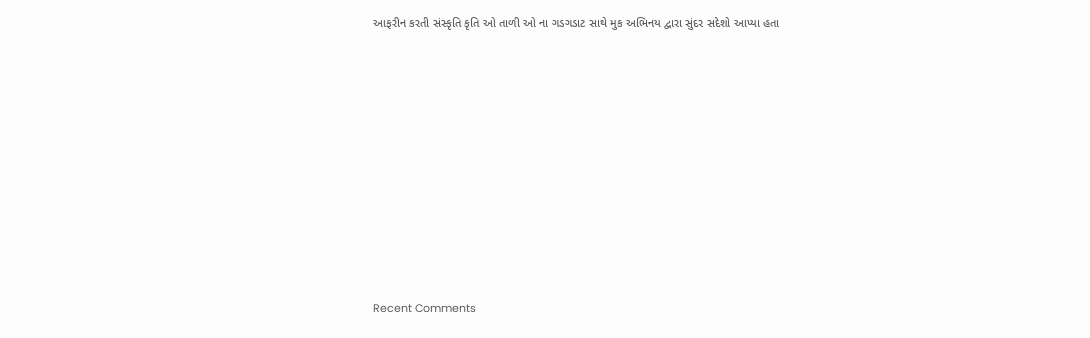આફરીન કરતી સંસ્કૃતિ કૃતિ ઓ તાળી ઓ ના ગડગડાટ સાથે મુક અભિનય દ્વારા સુંદર સદેશો આપ્યા હતા


















Recent Comments